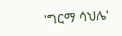'ግርማ ሳህሌ'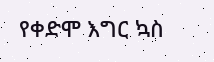የቀድሞ እግር ኳስ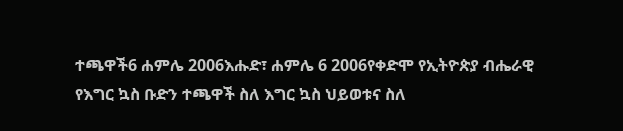ተጫዋች6 ሐምሌ 2006እሑድ፣ ሐምሌ 6 2006የቀድሞ የኢትዮጵያ ብሔራዊ የእግር ኳስ ቡድን ተጫዋች ስለ እግር ኳስ ህይወቱና ስለ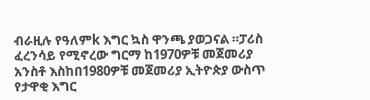ብራዚሉ የዓለምk እግር ኳስ ዋንጫ ያወጋናል ።ፓሪስ ፈረንሳይ የሚኖረው ግርማ ከ1970ዎቹ መጀመሪያ አንስቶ እስከበ1980ዎቹ መጀመሪያ ኢትዮጵያ ውስጥ የታዋቂ እግር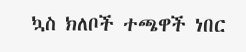ኳስ ክለቦች ተጫዋች ነበር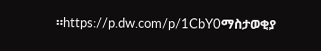።https://p.dw.com/p/1CbY0ማስታወቂያ